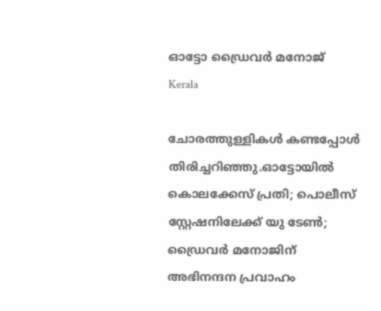ഓട്ടോ ഡ്രൈവര്‍ മനോജ്
Kerala

ചോരത്തുള്ളികള്‍ കണ്ടപ്പോള്‍ തിരിച്ചറിഞ്ഞു.ഓട്ടോയില്‍ കൊലക്കേസ് പ്രതി; പൊലീസ് സ്റ്റേഷനിലേക്ക് യു ടേണ്‍; ഡ്രൈവര്‍ മനോജിന് അഭിനന്ദന പ്രവാഹം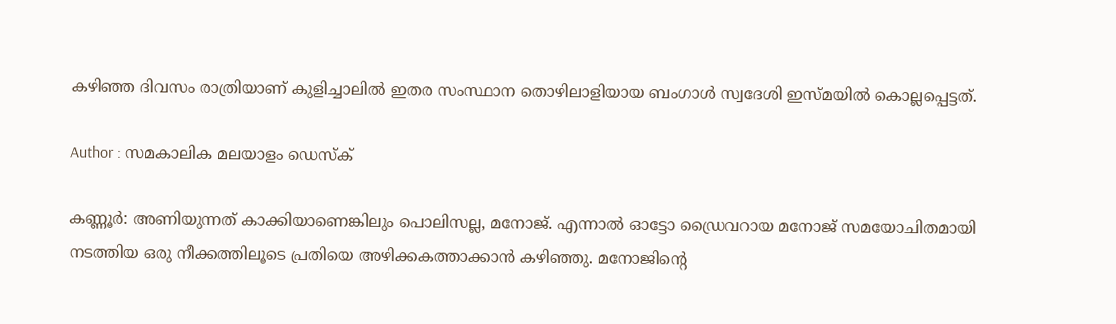കഴിഞ്ഞ ദിവസം രാത്രിയാണ് കുളിച്ചാലില്‍ ഇതര സംസ്ഥാന തൊഴിലാളിയായ ബംഗാള്‍ സ്വദേശി ഇസ്മയില്‍ കൊല്ലപ്പെട്ടത്.

Author : സമകാലിക മലയാളം ഡെസ്ക്

കണ്ണൂര്‍: അണിയുന്നത് കാക്കിയാണെങ്കിലും പൊലിസല്ല, മനോജ്. എന്നാല്‍ ഓട്ടോ ഡ്രൈവറായ മനോജ് സമയോചിതമായി നടത്തിയ ഒരു നീക്കത്തിലൂടെ പ്രതിയെ അഴിക്കകത്താക്കാന്‍ കഴിഞ്ഞു. മനോജിന്റെ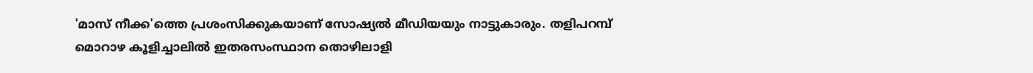'മാസ് നീക്ക'ത്തെ പ്രശംസിക്കുകയാണ് സോഷ്യല്‍ മീഡിയയും നാട്ടുകാരും. തളിപറമ്പ് മൊറാഴ കൂളിച്ചാലില്‍ ഇതരസംസ്ഥാന തൊഴിലാളി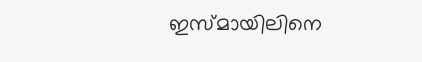ഇസ്മായിലിനെ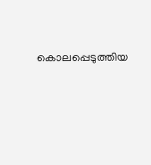കൊലപ്പെടുത്തിയ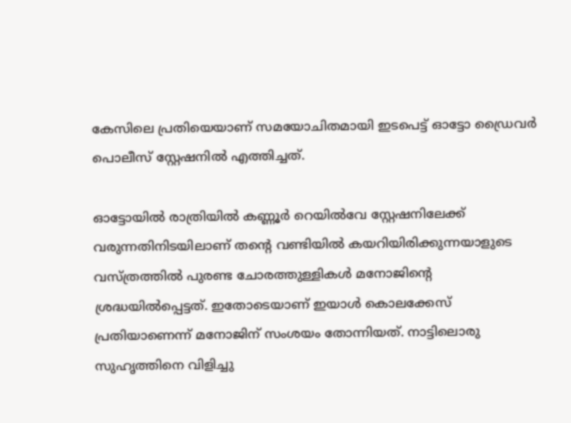കേസിലെ പ്രതിയെയാണ് സമയോചിതമായി ഇടപെട്ട് ഓട്ടോ ഡ്രൈവര്‍ പൊലീസ് സ്റ്റേഷനില്‍ എത്തിച്ചത്.

ഓട്ടോയില്‍ രാത്രിയില്‍ കണ്ണൂര്‍ റെയില്‍വേ സ്റ്റേഷനിലേക്ക് വരുന്നതിനിടയിലാണ് തന്റെ വണ്ടിയില്‍ കയറിയിരിക്കുന്നയാളുടെ വസ്ത്രത്തില്‍ പുരണ്ട ചോരത്തുള്ളികള്‍ മനോജിന്റെ ശ്രദ്ധയില്‍പ്പെട്ടത്. ഇതോടെയാണ് ഇയാള്‍ കൊലക്കേസ് പ്രതിയാണെന്ന് മനോജിന് സംശയം തോന്നിയത്. നാട്ടിലൊരു സുഹൃത്തിനെ വിളിച്ചു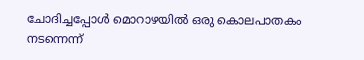ചോദിച്ചപ്പോള്‍ മൊറാഴയില്‍ ഒരു കൊലപാതകം നടന്നെന്ന്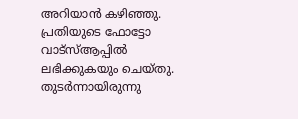അറിയാന്‍ കഴിഞ്ഞു. പ്രതിയുടെ ഫോട്ടോ വാട്‌സ്ആപ്പില്‍ ലഭിക്കുകയും ചെയ്തു. തുടര്‍ന്നായിരുന്നു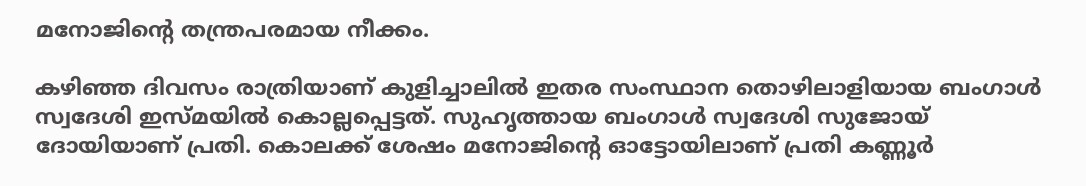മനോജിന്റെ തന്ത്രപരമായ നീക്കം.

കഴിഞ്ഞ ദിവസം രാത്രിയാണ് കുളിച്ചാലില്‍ ഇതര സംസ്ഥാന തൊഴിലാളിയായ ബംഗാള്‍ സ്വദേശി ഇസ്മയില്‍ കൊല്ലപ്പെട്ടത്. സുഹൃത്തായ ബംഗാള്‍ സ്വദേശി സുജോയ് ദോയിയാണ് പ്രതി. കൊലക്ക് ശേഷം മനോജിന്റെ ഓട്ടോയിലാണ് പ്രതി കണ്ണൂര്‍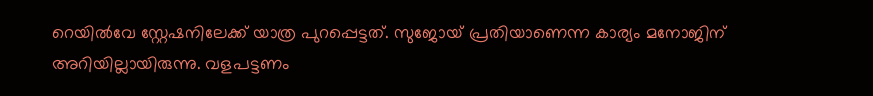റെയില്‍വേ സ്റ്റേഷനിലേക്ക് യാത്ര പുറപ്പെട്ടത്. സുജോയ് പ്രതിയാണെന്ന കാര്യം മനോജിന് അറിയില്ലായിരുന്നു. വളപട്ടണം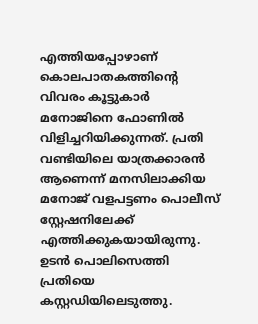എത്തിയപ്പോഴാണ് കൊലപാതകത്തിന്റെ വിവരം കൂട്ടുകാര്‍ മനോജിനെ ഫോണില്‍ വിളിച്ചറിയിക്കുന്നത്. പ്രതി വണ്ടിയിലെ യാത്രക്കാരന്‍ ആണെന്ന് മനസിലാക്കിയ മനോജ് വളപട്ടണം പൊലീസ് സ്റ്റേഷനിലേക്ക് എത്തിക്കുകയായിരുന്നു. ഉടന്‍ പൊലിസെത്തി പ്രതിയെ കസ്റ്റഡിയിലെടുത്തു.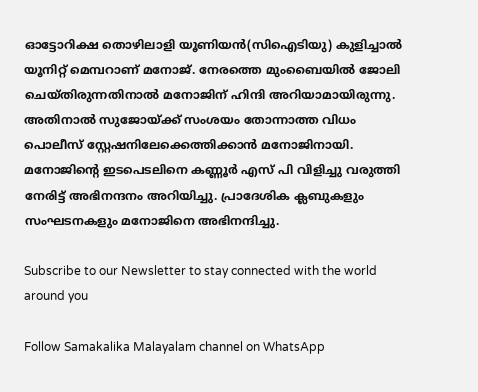ഓട്ടോറിക്ഷ തൊഴിലാളി യൂണിയന്‍(സിഐടിയു) കുളിച്ചാല്‍ യൂനിറ്റ് മെമ്പറാണ് മനോജ്. നേരത്തെ മുംബൈയില്‍ ജോലി ചെയ്തിരുന്നതിനാല്‍ മനോജിന് ഹിന്ദി അറിയാമായിരുന്നു. അതിനാല്‍ സുജോയ്ക്ക് സംശയം തോന്നാത്ത വിധം പൊലീസ് സ്റ്റേഷനിലേക്കെത്തിക്കാന്‍ മനോജിനായി. മനോജിന്റെ ഇടപെടലിനെ കണ്ണൂര്‍ എസ് പി വിളിച്ചു വരുത്തി നേരിട്ട് അഭിനന്ദനം അറിയിച്ചു. പ്രാദേശിക ക്ലബുകളും സംഘടനകളും മനോജിനെ അഭിനന്ദിച്ചു.

Subscribe to our Newsletter to stay connected with the world around you

Follow Samakalika Malayalam channel on WhatsApp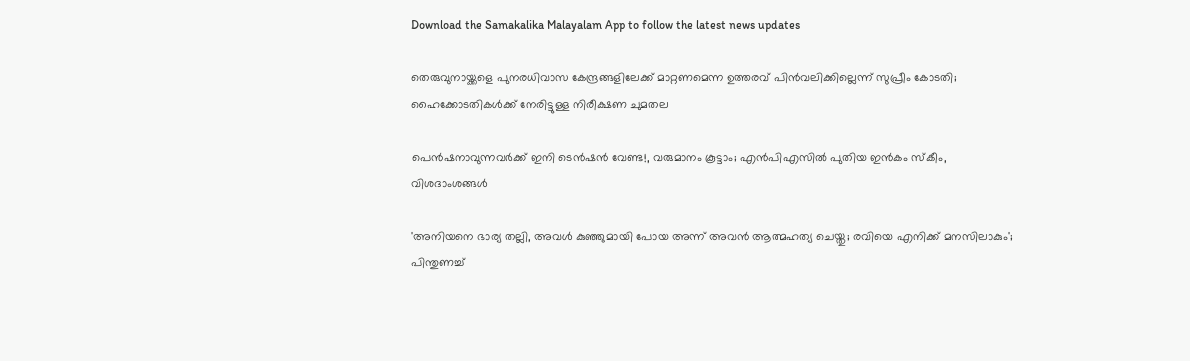Download the Samakalika Malayalam App to follow the latest news updates

തെരുവുനായ്ക്കളെ പുനരധിവാസ കേന്ദ്രങ്ങളിലേക്ക് മാറ്റണമെന്ന ഉത്തരവ് പിൻവലിക്കില്ലെന്ന് സുപ്രീം കോടതി; ഹൈക്കോടതികൾക്ക് നേരിട്ടുള്ള നിരീക്ഷണ ചുമതല

പെന്‍ഷനാവുന്നവര്‍ക്ക് ഇനി ടെന്‍ഷന്‍ വേണ്ട!, വരുമാനം കൂട്ടാം; എന്‍പിഎസില്‍ പുതിയ ഇന്‍കം സ്‌കീം, വിശദാംശങ്ങള്‍

'അനിയനെ ഭാര്യ തല്ലി, അവള്‍ കുഞ്ഞുമായി പോയ അന്ന് അവന്‍ ആത്മഹത്യ ചെയ്തു; രവിയെ എനിക്ക് മനസിലാകും'; പിന്തുണച്ച്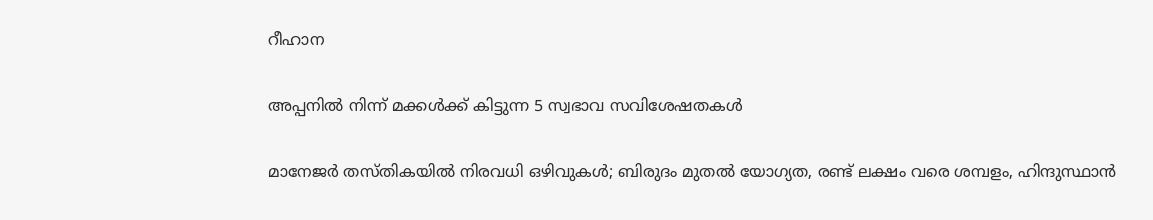റീഹാന

അപ്പനിൽ നിന്ന് മക്കൾക്ക് കിട്ടുന്ന 5 സ്വഭാവ സവിശേഷതകൾ

മാനേജർ തസ്തികയിൽ നിരവധി ഒഴിവുകൾ; ബിരുദം മുതൽ യോഗ്യത, രണ്ട് ലക്ഷം വരെ ശമ്പളം, ഹിന്ദുസ്ഥാൻ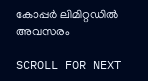കോപ്പർ ലിമിറ്റഡിൽ അവസരം

SCROLL FOR NEXT